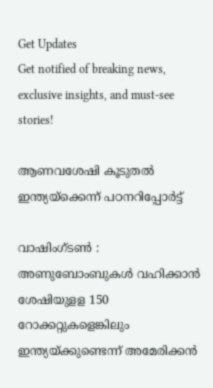Get Updates
Get notified of breaking news, exclusive insights, and must-see stories!

ആണവശേഷി കൂടുതല്‍ ഇന്ത്യയ്ക്കെന്ന് പഠനറിപ്പോര്‍ട്ട്

വാഷിംഗ്ടണ്‍ : അണുബോംബുകള്‍ വഹിക്കാന്‍ ശേഷിയുളള 150 റോക്കറ്റുകളെങ്കിലും ഇന്ത്യയ്ക്കുണ്ടെന്ന് അമേരിക്കന്‍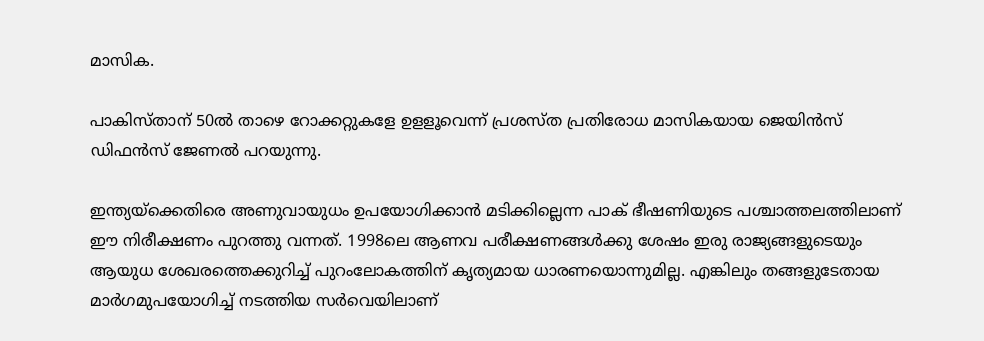മാസിക.

പാകിസ്താന് 50ല്‍ താഴെ റോക്കറ്റുകളേ ഉളളൂവെന്ന് പ്രശസ്ത പ്രതിരോധ മാസികയായ ജെയിന്‍സ് ഡിഫന്‍സ് ജേണല്‍ പറയുന്നു.

ഇന്ത്യയ്ക്കെതിരെ അണുവായുധം ഉപയോഗിക്കാന്‍ മടിക്കില്ലെന്ന പാക് ഭീഷണിയുടെ പശ്ചാത്തലത്തിലാണ് ഈ നിരീക്ഷണം പുറത്തു വന്നത്. 1998ലെ ആണവ പരീക്ഷണങ്ങള്‍ക്കു ശേഷം ഇരു രാജ്യങ്ങളുടെയും ആയുധ ശേഖരത്തെക്കുറിച്ച് പുറംലോകത്തിന് കൃത്യമായ ധാരണയൊന്നുമില്ല. എങ്കിലും തങ്ങളുടേതായ മാര്‍ഗമുപയോഗിച്ച് നടത്തിയ സര്‍വെയിലാണ്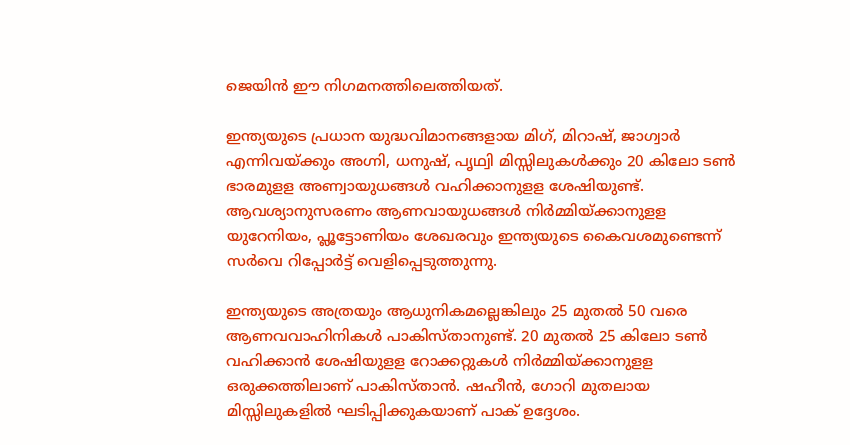ജെയിന്‍ ഈ നിഗമനത്തിലെത്തിയത്.

ഇന്ത്യയുടെ പ്രധാന യുദ്ധവിമാനങ്ങളായ മിഗ്, മിറാഷ്, ജാഗ്വാര്‍ എന്നിവയ്ക്കും അഗ്നി, ധനുഷ്, പൃഥ്വി മിസ്സിലുകള്‍ക്കും 20 കിലോ ടണ്‍ ഭാരമുളള അണ്വായുധങ്ങള്‍ വഹിക്കാനുളള ശേഷിയുണ്ട്. ആവശ്യാനുസരണം ആണവായുധങ്ങള്‍ നിര്‍മ്മിയ്ക്കാനുളള യുറേനിയം, പ്ലൂട്ടോണിയം ശേഖരവും ഇന്ത്യയുടെ കൈവശമുണ്ടെന്ന് സര്‍വെ റിപ്പോര്‍ട്ട് വെളിപ്പെടുത്തുന്നു.

ഇന്ത്യയുടെ അത്രയും ആധുനികമല്ലെങ്കിലും 25 മുതല്‍ 50 വരെ ആണവവാഹിനികള്‍ പാകിസ്താനുണ്ട്. 20 മുതല്‍ 25 കിലോ ടണ്‍ വഹിക്കാന്‍ ശേഷിയുളള റോക്കറ്റുകള്‍ നിര്‍മ്മിയ്ക്കാനുളള ഒരുക്കത്തിലാണ് പാകിസ്താന്‍. ഷഹീന്‍, ഗോറി മുതലായ മിസ്സിലുകളില്‍ ഘടിപ്പിക്കുകയാണ് പാക് ഉദ്ദേശം.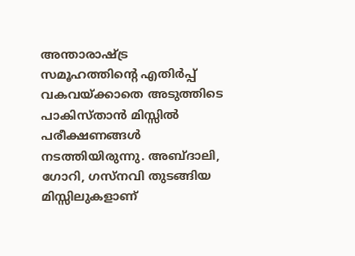അന്താരാഷ്ട്ര സമൂഹത്തിന്റെ എതിര്‍പ്പ് വകവയ്ക്കാതെ അടുത്തിടെ പാകിസ്താന്‍ മിസ്സില്‍ പരീക്ഷണങ്ങള്‍ നടത്തിയിരുന്നു. അബ്ദാലി, ഗോറി, ഗസ്നവി തുടങ്ങിയ മിസ്സിലുകളാണ്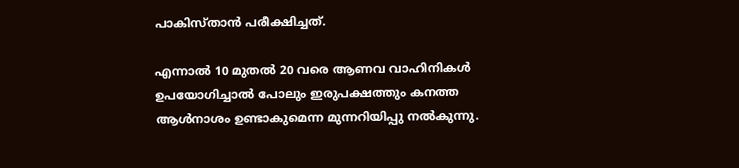പാകിസ്താന്‍ പരീക്ഷിച്ചത്.

എന്നാല്‍ 10 മുതല്‍ 20 വരെ ആണവ വാഹിനികള്‍ ഉപയോഗിച്ചാല്‍ പോലും ഇരുപക്ഷത്തും കനത്ത ആള്‍നാശം ഉണ്ടാകുമെന്ന മുന്നറിയിപ്പു നല്‍കുന്നു.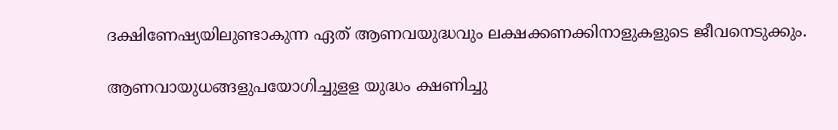ദക്ഷിണേഷ്യയിലുണ്ടാകുന്ന ഏത് ആണവയുദ്ധവും ലക്ഷക്കണക്കിനാളുകളുടെ ജീവനെടുക്കും.

ആണവായുധങ്ങളുപയോഗിച്ചുളള യുദ്ധം ക്ഷണിച്ചു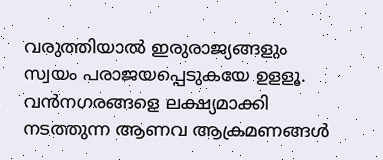വരുത്തിയാല്‍ ഇരുരാജ്യങ്ങളും സ്വയം പരാജയപ്പെടുകയേ ഉളളൂ. വന്‍നഗരങ്ങളെ ലക്ഷ്യമാക്കി നടത്തുന്ന ആണവ ആക്രമണങ്ങള്‍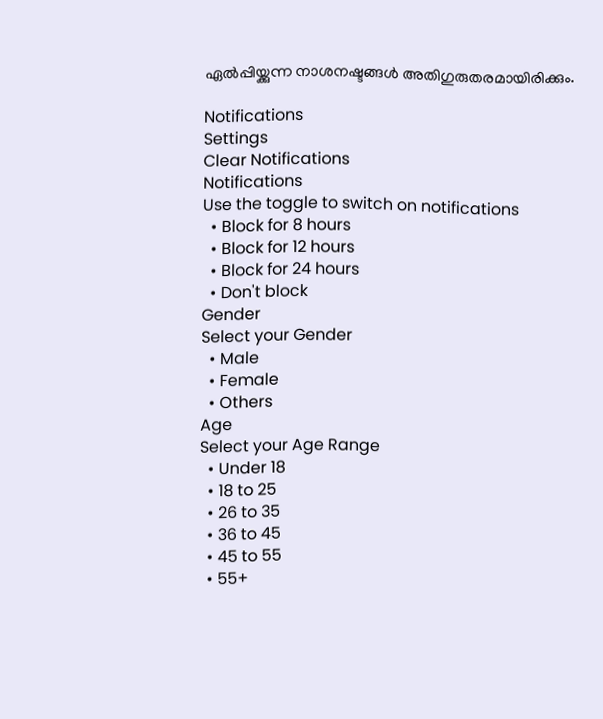ഏല്‍പ്പിയ്ക്കുന്ന നാശനഷ്ടങ്ങള്‍ അതിഗുരുതരമായിരിക്കും.

Notifications
Settings
Clear Notifications
Notifications
Use the toggle to switch on notifications
  • Block for 8 hours
  • Block for 12 hours
  • Block for 24 hours
  • Don't block
Gender
Select your Gender
  • Male
  • Female
  • Others
Age
Select your Age Range
  • Under 18
  • 18 to 25
  • 26 to 35
  • 36 to 45
  • 45 to 55
  • 55+